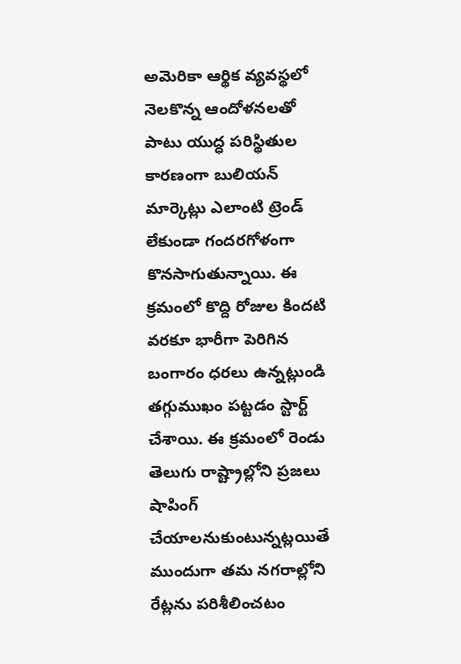అమెరికా ఆర్థిక వ్యవస్థలో నెలకొన్న ఆందోళనలతో పాటు యుద్ధ పరిస్థితుల కారణంగా బులియన్ మార్కెట్లు ఎలాంటి ట్రెండ్ లేకుండా గందరగోళంగా కొనసాగుతున్నాయి. ఈ క్రమంలో కొద్ది రోజుల కిందటి వరకూ భారీగా పెరిగిన బంగారం ధరలు ఉన్నట్లుండి తగ్గుముఖం పట్టడం స్టార్ట్ చేశాయి. ఈ క్రమంలో రెండు తెలుగు రాష్ట్రాల్లోని ప్రజలు షాపింగ్ చేయాలనుకుంటున్నట్లయితే ముందుగా తమ నగరాల్లోని రేట్లను పరిశీలించటం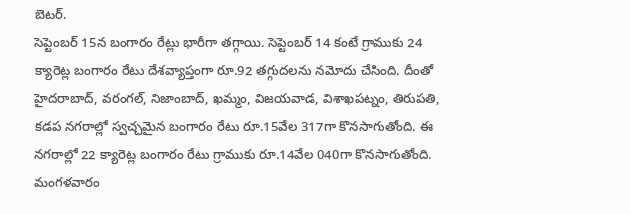బెటర్.
సెప్టెంబర్ 15న బంగారం రేట్లు భారీగా తగ్గాయి. సెప్టెంబర్ 14 కంటే గ్రాముకు 24 క్యారెట్ల బంగారం రేటు దేశవ్యాప్తంగా రూ.92 తగ్గుదలను నమోదు చేసింది. దీంతో హైదరాబాద్, వరంగల్, నిజాంబాద్, ఖమ్మం, విజయవాడ, విశాఖపట్నం, తిరుపతి, కడప నగరాల్లో స్వచ్చమైన బంగారం రేటు రూ.15వేల 317గా కొనసాగుతోంది. ఈ నగరాల్లో 22 క్యారెట్ల బంగారం రేటు గ్రాముకు రూ.14వేల 040గా కొనసాగుతోంది.
మంగళవారం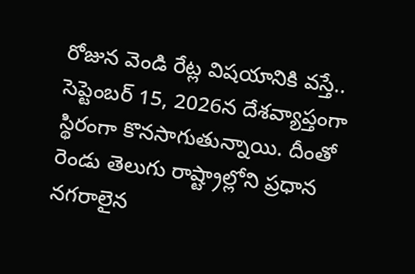రోజున వెండి రేట్ల విషయానికి వస్తే.. సెప్టెంబర్ 15, 2026న దేశవ్యాప్తంగా స్థిరంగా కొనసాగుతున్నాయి. దీంతో రెండు తెలుగు రాష్ట్రాల్లోని ప్రధాన నగరాలైన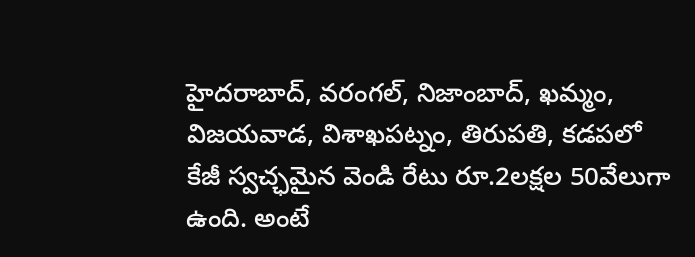హైదరాబాద్, వరంగల్, నిజాంబాద్, ఖమ్మం, విజయవాడ, విశాఖపట్నం, తిరుపతి, కడపలో కేజీ స్వచ్ఛమైన వెండి రేటు రూ.2లక్షల 50వేలుగా ఉంది. అంటే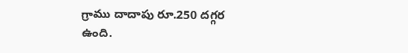గ్రాము దాదాపు రూ.250 దగ్గర ఉంది.